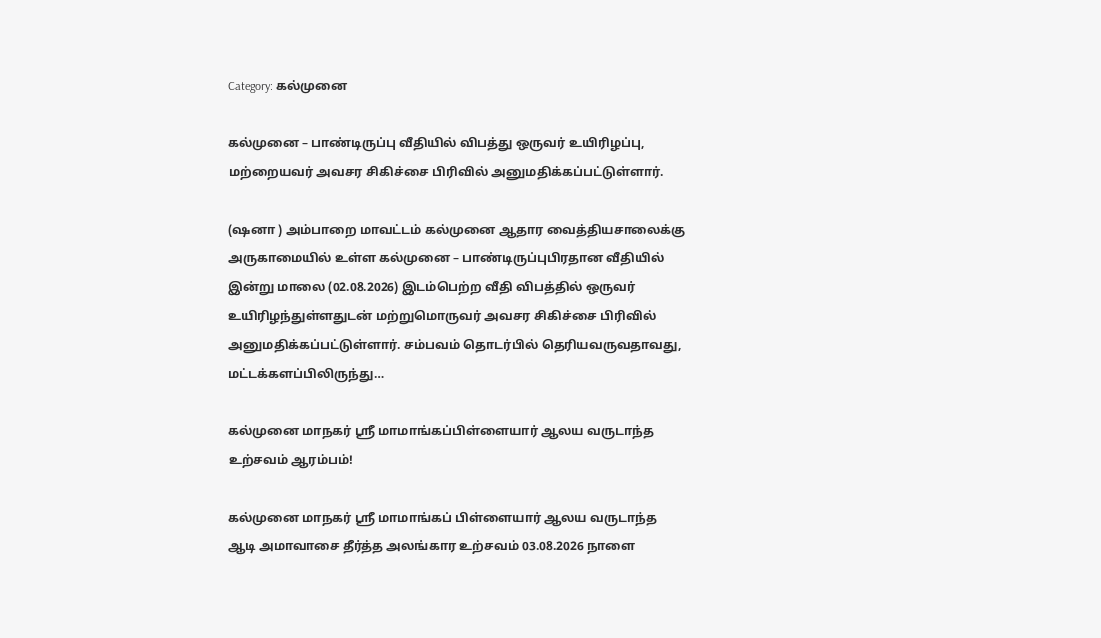Category: கல்முனை

கல்முனை – பாண்டிருப்பு வீதியில் விபத்து ஒருவர் உயிரிழப்பு, மற்றையவர் அவசர சிகிச்சை பிரிவில் அனுமதிக்கப்பட்டுள்ளார்.

(ஷனா ) அம்பாறை மாவட்டம் கல்முனை ஆதார வைத்தியசாலைக்கு அருகாமையில் உள்ள கல்முனை – பாண்டிருப்புபிரதான வீதியில் இன்று மாலை (02.08.2026) இடம்பெற்ற வீதி விபத்தில் ஒருவர் உயிரிழந்துள்ளதுடன் மற்றுமொருவர் அவசர சிகிச்சை பிரிவில் அனுமதிக்கப்பட்டுள்ளார். சம்பவம் தொடர்பில் தெரியவருவதாவது, மட்டக்களப்பிலிருந்து…

கல்முனை மாநகர் ஸ்ரீ மாமாங்கப்பிள்ளையார் ஆலய வருடாந்த உற்சவம் ஆரம்பம்!

கல்முனை மாநகர் ஸ்ரீ மாமாங்கப் பிள்ளையார் ஆலய வருடாந்த ஆடி அமாவாசை தீர்த்த அலங்கார உற்சவம் 03.08.2026 நாளை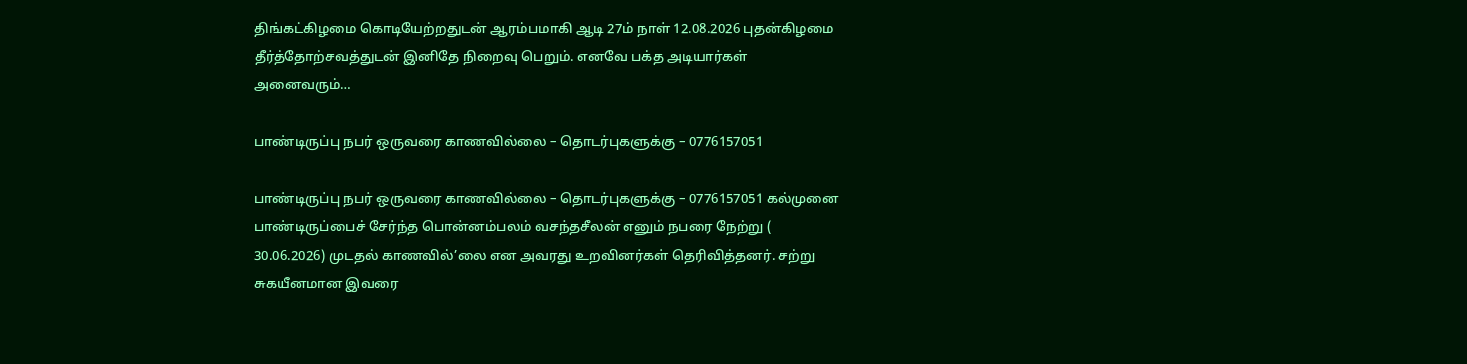திங்கட்கிழமை கொடியேற்றதுடன் ஆரம்பமாகி ஆடி 27ம் நாள் 12.08.2026 புதன்கிழமை தீர்த்தோற்சவத்துடன் இனிதே நிறைவு பெறும். எனவே பக்த அடியார்கள் அனைவரும்…

பாண்டிருப்பு நபர் ஒருவரை காணவில்லை – தொடர்புகளுக்கு – 0776157051

பாண்டிருப்பு நபர் ஒருவரை காணவில்லை – தொடர்புகளுக்கு – 0776157051 கல்முனை பாண்டிருப்பைச் சேர்ந்த பொன்னம்பலம் வசந்தசீலன் எனும் நபரை நேற்று ( 30.06.2026) முடதல் காணவில்’லை என அவரது உறவினர்கள் தெரிவித்தனர். சற்று சுகயீனமான இவரை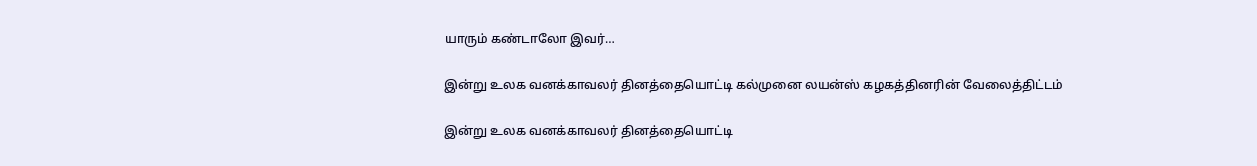யாரும் கண்டாலோ இவர்…

இன்று உலக வனக்காவலர் தினத்தையொட்டி கல்முனை லயன்ஸ் கழகத்தினரின் வேலைத்திட்டம்

இன்று உலக வனக்காவலர் தினத்தையொட்டி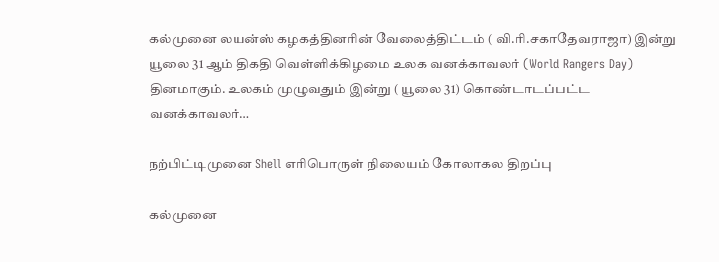கல்முனை லயன்ஸ் கழகத்தினரின் வேலைத்திட்டம் ( வி.ரி.சகாதேவராஜா) இன்று யூலை 31 ஆம் திகதி வெள்ளிக்கிழமை உலக வனக்காவலர் (World Rangers Day) தினமாகும். உலகம் முழுவதும் இன்று ( யூலை 31) கொண்டாடப்பட்ட வனக்காவலர்…

நற்பிட்டிமுனை Shell எரிபொருள் நிலையம் கோலாகல திறப்பு

கல்முனை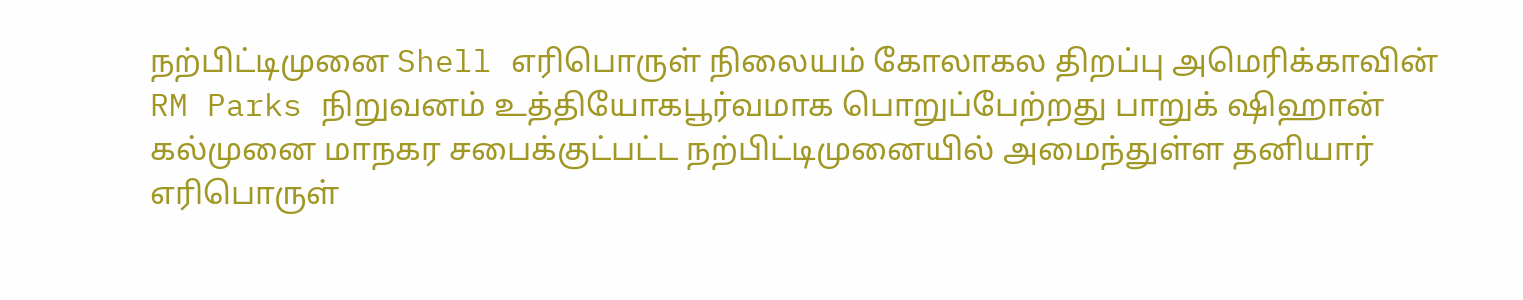நற்பிட்டிமுனை Shell எரிபொருள் நிலையம் கோலாகல திறப்பு அமெரிக்காவின் RM Parks நிறுவனம் உத்தியோகபூர்வமாக பொறுப்பேற்றது பாறுக் ஷிஹான் கல்முனை மாநகர சபைக்குட்பட்ட நற்பிட்டிமுனையில் அமைந்துள்ள தனியார் எரிபொருள்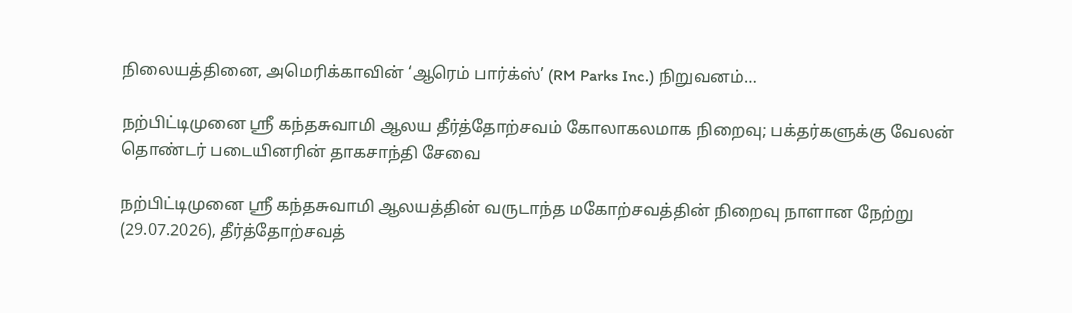நிலையத்தினை, அமெரிக்காவின் ‘ஆரெம் பார்க்ஸ்’ (RM Parks Inc.) நிறுவனம்…

நற்பிட்டிமுனை ஸ்ரீ கந்தசுவாமி ஆலய தீர்த்தோற்சவம் கோலாகலமாக நிறைவு; பக்தர்களுக்கு வேலன் தொண்டர் படையினரின் தாகசாந்தி சேவை

நற்பிட்டிமுனை ஸ்ரீ கந்தசுவாமி ஆலயத்தின் வருடாந்த மகோற்சவத்தின் நிறைவு நாளான நேற்று (29.07.2026), தீர்த்தோற்சவத்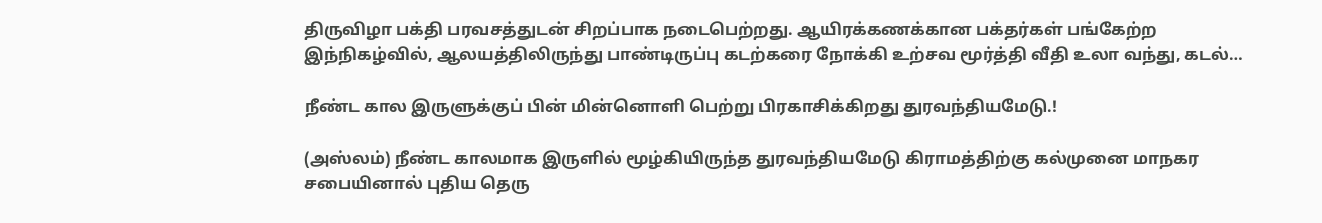திருவிழா பக்தி பரவசத்துடன் சிறப்பாக நடைபெற்றது. ஆயிரக்கணக்கான பக்தர்கள் பங்கேற்ற இந்நிகழ்வில், ஆலயத்திலிருந்து பாண்டிருப்பு கடற்கரை நோக்கி உற்சவ மூர்த்தி வீதி உலா வந்து, கடல்…

நீண்ட கால இருளுக்குப் பின் மின்னொளி பெற்று பிரகாசிக்கிறது துரவந்தியமேடு.!

(அஸ்லம்) நீண்ட காலமாக இருளில் மூழ்கியிருந்த துரவந்தியமேடு கிராமத்திற்கு கல்முனை மாநகர சபையினால் புதிய தெரு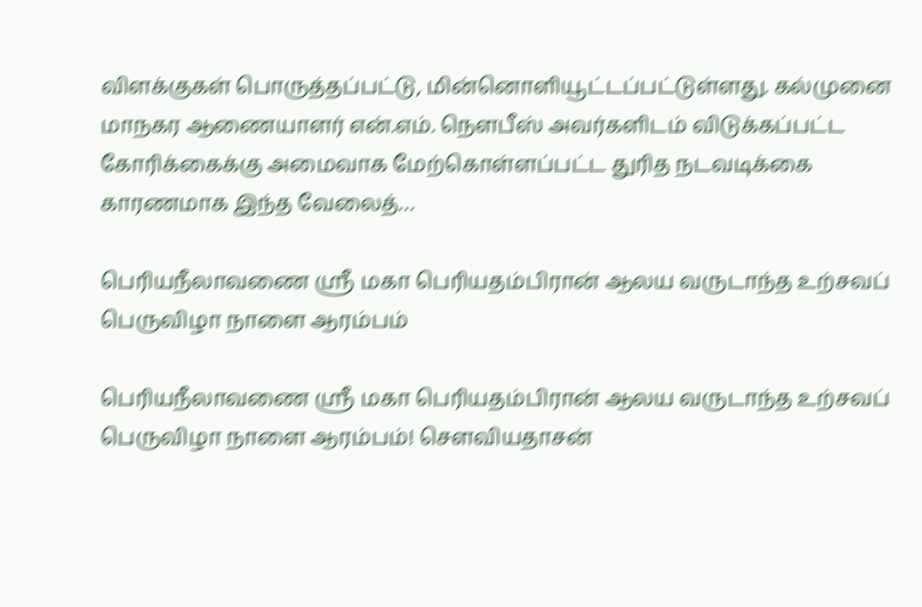விளக்குகள் பொருத்தப்பட்டு, மின்னொளியூட்டப்பட்டுள்ளது. கல்முனை மாநகர ஆணையாளர் என்.எம். நௌபீஸ் அவர்களிடம் விடுக்கப்பட்ட கோரிக்கைக்கு அமைவாக மேற்கொள்ளப்பட்ட துரித நடவடிக்கை காரணமாக இந்த வேலைத்…

பெரியநீலாவணை ஸ்ரீ மகா பெரியதம்பிரான் ஆலய வருடாந்த உற்சவப் பெருவிழா நாளை ஆரம்பம்

பெரியநீலாவணை ஸ்ரீ மகா பெரியதம்பிரான் ஆலய வருடாந்த உற்சவப் பெருவிழா நாளை ஆரம்பம்! செளவியதாசன்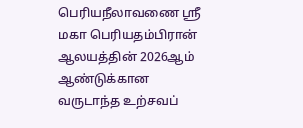பெரியநீலாவணை ஸ்ரீ மகா பெரியதம்பிரான் ஆலயத்தின் 2026ஆம் ஆண்டுக்கான வருடாந்த உற்சவப்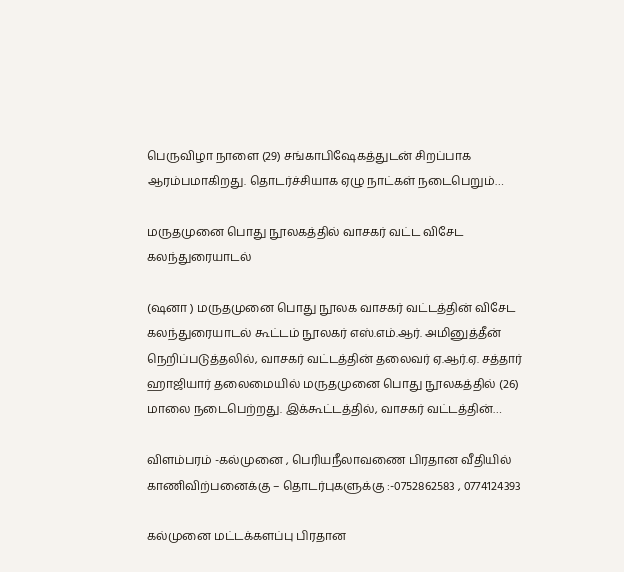பெருவிழா நாளை (29) சங்காபிஷேகத்துடன் சிறப்பாக ஆரம்பமாகிறது. தொடர்ச்சியாக ஏழு நாட்கள் நடைபெறும்…

மருதமுனை பொது நூலகத்தில் வாசகர் வட்ட விசேட கலந்துரையாடல்

(ஷனா ) மருதமுனை பொது நூலக வாசகர் வட்டத்தின் விசேட கலந்துரையாடல் கூட்டம் நூலகர் எஸ்.எம்.ஆர். அமினுத்தீன் நெறிப்படுத்தலில், வாசகர் வட்டத்தின் தலைவர் ஏ.ஆர்.ஏ. சத்தார் ஹாஜியார் தலைமையில் மருதமுனை பொது நூலகத்தில் (26) மாலை நடைபெற்றது. இக்கூட்டத்தில், வாசகர் வட்டத்தின்…

விளம்பரம் -கல்முனை , பெரியநீலாவணை பிரதான வீதியில் காணிவிற்பனைக்கு – தொடர்புகளுக்கு :-0752862583 , 0774124393

கல்முனை மட்டக்களப்பு பிரதான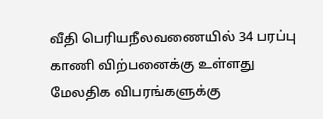வீதி பெரியநீலவணையில் 34 பரப்பு காணி விற்பனைக்கு உள்ளது மேலதிக விபரங்களுக்கு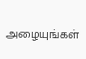அழையுங்கள்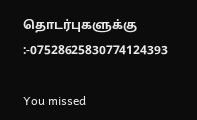தொடர்புகளுக்கு :-07528625830774124393

You missed